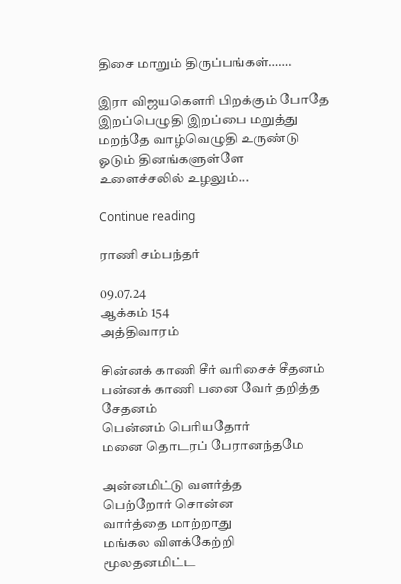திசை மாறும் திருப்பங்கள்…….

இரா விஜயகௌரி பிறக்கும் போதே இறப்பெழுதி இறப்பை மறுத்து மறந்தே வாழ்வெழுதி உருண்டு ஓடும் தினங்களுள்ளே உளைச்சலில் உழலும்...

Continue reading

ராணி சம்பந்தர்

09.07.24
ஆக்கம் 154
அத்திவாரம்

சின்னக் காணி சீர் வரிசைச் சீதனம்
பன்னக் காணி பனை வேர் தறித்த சேதனம்
பென்னம் பெரியதோர்
மனை தொடரப் பேரானந்தமே

அன்னமிட்டு வளர்த்த
பெற்றோர் சொன்ன
வார்த்தை மாற்றாது
மங்கல விளக்கேற்றி
மூலதனமிட்ட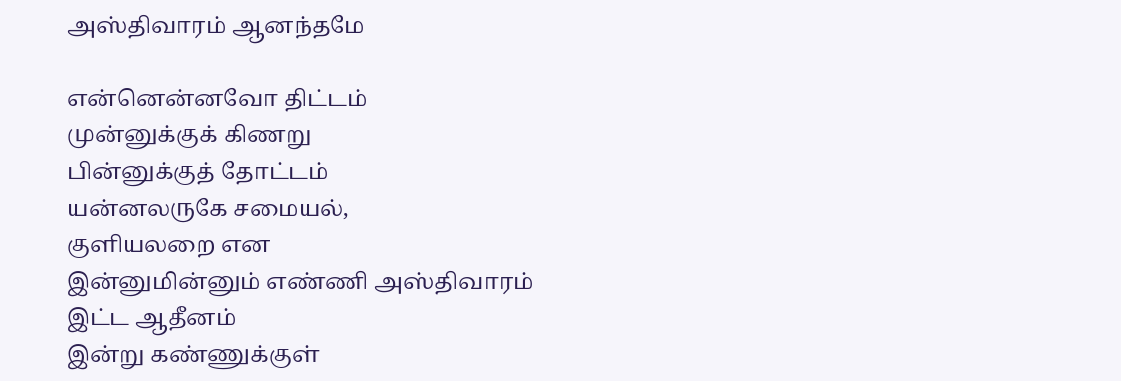அஸ்திவாரம் ஆனந்தமே

என்னென்னவோ திட்டம்
முன்னுக்குக் கிணறு
பின்னுக்குத் தோட்டம்
யன்னலருகே சமையல்,
குளியலறை என
இன்னுமின்னும் எண்ணி அஸ்திவாரம்
இட்ட ஆதீனம்
இன்று கண்ணுக்குள்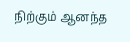நிற்கும் ஆனந்த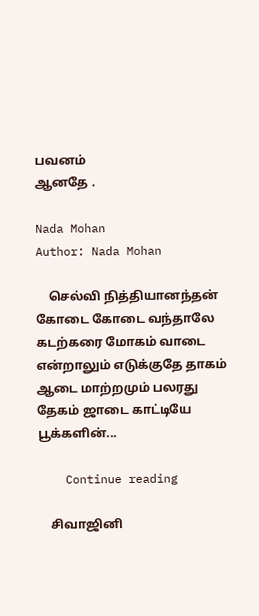பவனம்
ஆனதே .

Nada Mohan
Author: Nada Mohan

    செல்வி நித்தியானந்தன் கோடை கோடை வந்தாலே கடற்கரை மோகம் வாடை என்றாலும் எடுக்குதே தாகம் ஆடை மாற்றமும் பலரது தேகம் ஜாடை காட்டியே பூக்களின்...

    Continue reading

    சிவாஜினி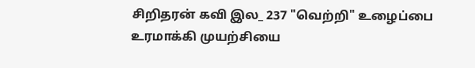சிறிதரன் கவி இல_ 237 "வெற்றி" உழைப்பை உரமாக்கி முயற்சியை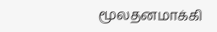மூலதனமாக்கி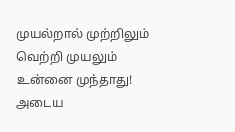முயல்றால் முற்றிலும் வெற்றி முயலும் உன்னை முந்தாது! அடைய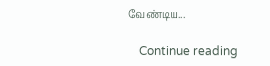வேண்டிய...

    Continue reading